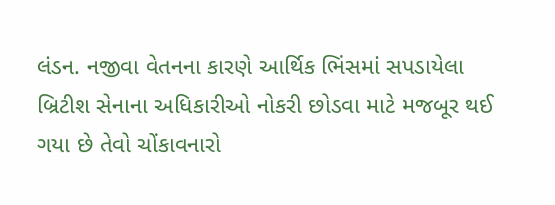લંડન. નજીવા વેતનના કારણે આર્થિક ભિંસમાં સપડાયેલા બ્રિટીશ સેનાના અધિકારીઓ નોકરી છોડવા માટે મજબૂર થઈ ગયા છે તેવો ચોંકાવનારો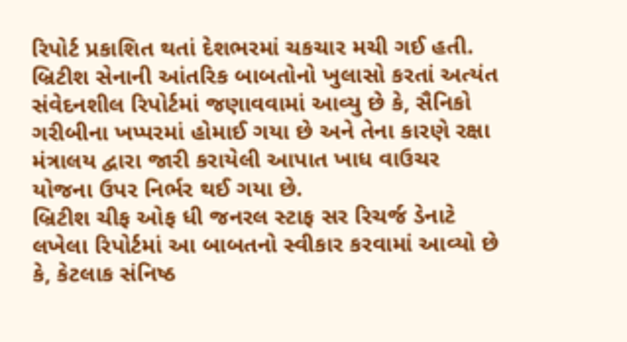રિપોર્ટ પ્રકાશિત થતાં દેશભરમાં ચકચાર મચી ગઈ હતી.
બ્રિટીશ સેનાની આંતરિક બાબતોનો ખુલાસો કરતાં અત્યંત સંવેદનશીલ રિપોર્ટમાં જણાવવામાં આવ્યુ છે કે, સૈનિકો ગરીબીના ખપ્પરમાં હોમાઈ ગયા છે અને તેના કારણે રક્ષા મંત્રાલય દ્વારા જારી કરાયેલી આપાત ખાધ વાઉચર યોજના ઉપર નિર્ભર થઈ ગયા છે.
બ્રિટીશ ચીફ ઓફ ધી જનરલ સ્ટાફ સર રિચર્જ ડેનાટે લખેલા રિપોર્ટમાં આ બાબતનો સ્વીકાર કરવામાં આવ્યો છે કે, કેટલાક સંનિષ્ઠ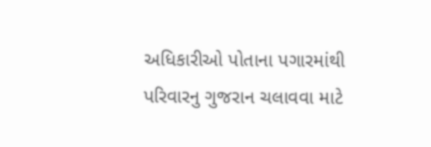અધિકારીઓ પોતાના પગારમાંથી પરિવારનુ ગુજરાન ચલાવવા માટે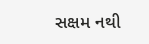સક્ષમ નથી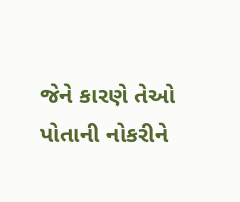જેને કારણે તેઓ પોતાની નોકરીને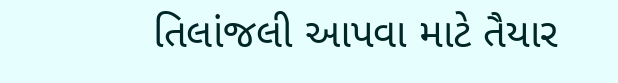તિલાંજલી આપવા માટે તૈયાર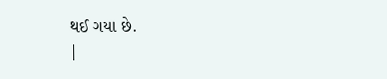થઈ ગયા છે.
|